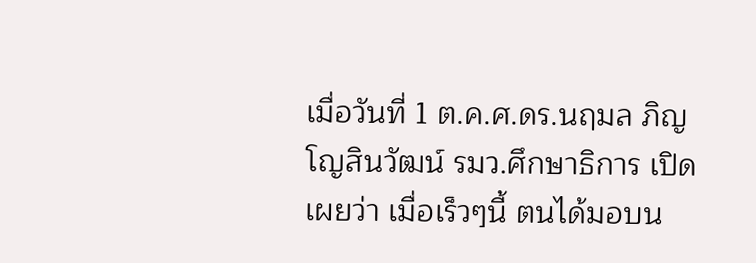เมื่อวันที่ 1 ต.ค.ศ.ดร.นฤมล ภิญโญสินวัฒน์ รมว.ศึกษาธิการ เปิดเผยว่า เมื่อเร็วๆนี้ ตนได้มอบน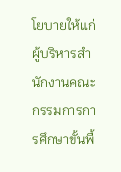โยบายให้แก่ผู้บริหารสำนักงานคณะกรรมการการศึกษาขั้นพื้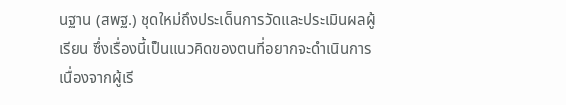นฐาน (สพฐ.) ชุดใหม่ถึงประเด็นการวัดและประเมินผลผู้เรียน ซึ่งเรื่องนี้เป็นแนวคิดของตนที่อยากจะดำเนินการ เนื่องจากผู้เรี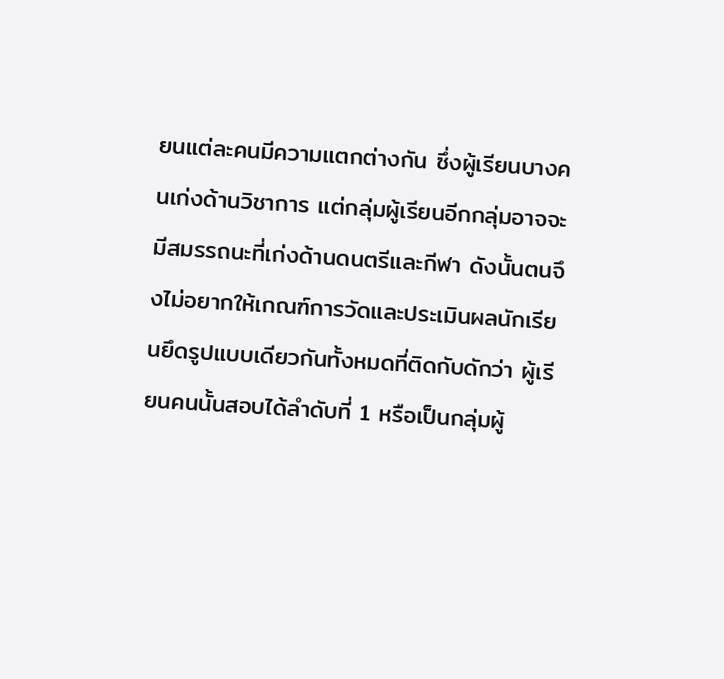ยนแต่ละคนมีความแตกต่างกัน ซึ่งผู้เรียนบางคนเก่งด้านวิชาการ แต่กลุ่มผู้เรียนอีกกลุ่มอาจจะมีสมรรถนะที่เก่งด้านดนตรีและกีฬา ดังนั้นตนจึงไม่อยากให้เกณฑ์การวัดและประเมินผลนักเรียนยึดรูปแบบเดียวกันทั้งหมดที่ติดกับดักว่า ผู้เรียนคนนั้นสอบได้ลำดับที่ 1 หรือเป็นกลุ่มผู้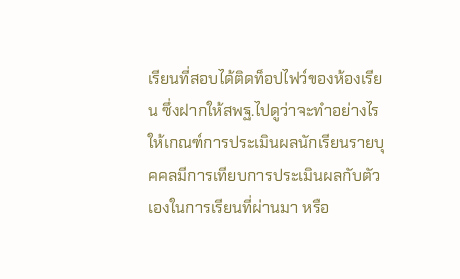เรียนที่สอบได้ติดท็อปไฟว์ของห้องเรียน ซึ่งฝากให้สพฐ.ไปดูว่าจะทำอย่างไรให้เกณฑ์การประเมินผลนักเรียนรายบุคคลมีการเทียบการประเมินผลกับตัวเองในการเรียนที่ผ่านมา หรือ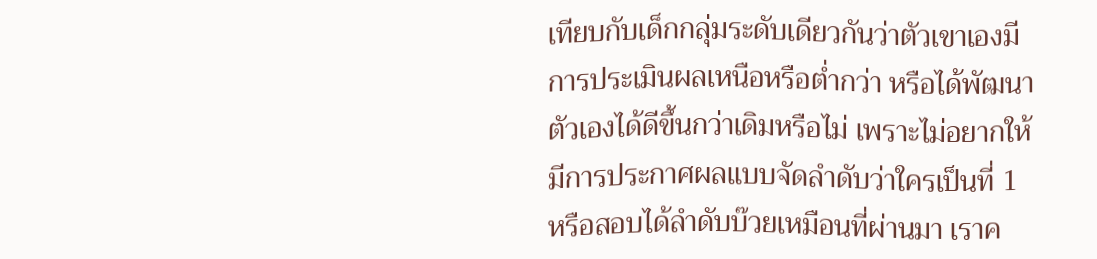เทียบกับเด็กกลุ่มระดับเดียวกันว่าตัวเขาเองมีการประเมินผลเหนือหรือต่ำกว่า หรือได้พัฒนาตัวเองได้ดีขึ้นกว่าเดิมหรือไม่ เพราะไม่อยากให้มีการประกาศผลแบบจัดลำดับว่าใครเป็นที่ 1 หรือสอบได้ลำดับบ๊วยเหมือนที่ผ่านมา เราค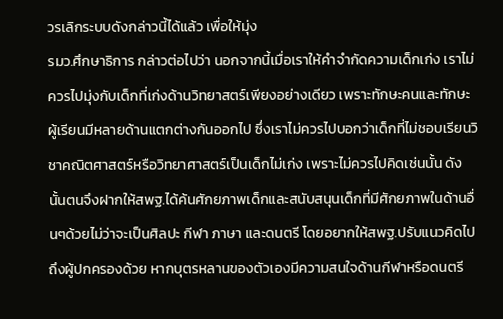วรเลิกระบบดังกล่าวนี้ได้แล้ว เพื่อให้มุ่ง
รมว.ศึกษาธิการ กล่าวต่อไปว่า นอกจากนี้เมื่อเราให้คำจำกัดความเด็กเก่ง เราไม่ควรไปมุ่งกับเด็กที่เก่งด้านวิทยาสตร์เพียงอย่างเดียว เพราะทักษะคนและทักษะผู้เรียนมีหลายด้านแตกต่างกันออกไป ซึ่งเราไม่ควรไปบอกว่าเด็กที่ไม่ชอบเรียนวิชาคณิตศาสตร์หรือวิทยาศาสตร์เป็นเด็กไม่เก่ง เพราะไม่ควรไปคิดเช่นนั้น ดังนั้นตนจึงฝากให้สพฐ.ได้ค้นศักยภาพเด็กและสนับสนุนเด็กที่มีศักยภาพในด้านอื่นๆด้วยไม่ว่าจะเป็นศิลปะ กีฬา ภาษา และดนตรี โดยอยากให้สพฐ.ปรับแนวคิดไปถึงผู้ปกครองด้วย หากบุตรหลานของตัวเองมีความสนใจด้านกีฬาหรือดนตรี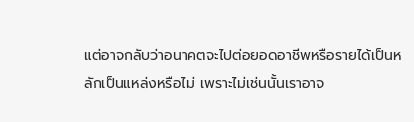แต่อาจกลับว่าอนาคตจะไปต่อยอดอาชีพหรือรายได้เป็นหลักเป็นแหล่งหรือไม่ เพราะไม่เช่นนั้นเราอาจ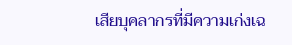เสียบุคลากรที่มีความเก่งเฉ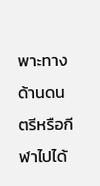พาะทางด้านดนตรีหรือกีฬาไปได้